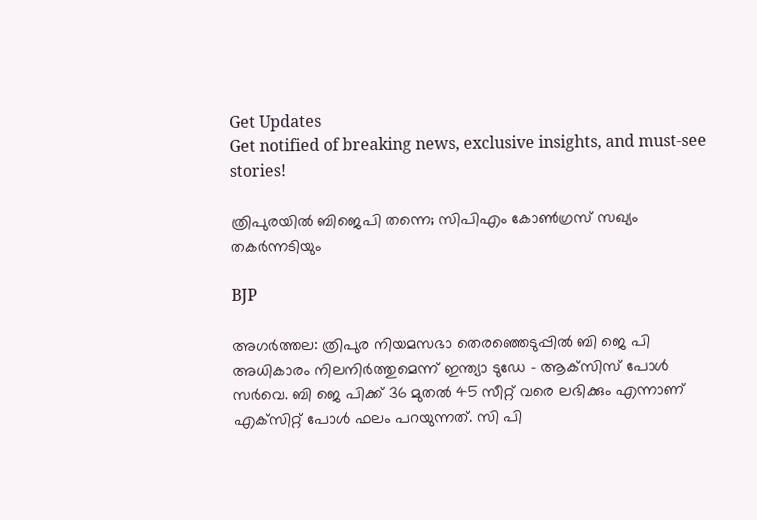Get Updates
Get notified of breaking news, exclusive insights, and must-see stories!

ത്രിപുരയില്‍ ബിജെപി തന്നെ; സിപിഎം കോണ്‍ഗ്രസ് സഖ്യം തകര്‍ന്നടിയും

BJP

അഗര്‍ത്തല: ത്രിപുര നിയമസഭാ തെരഞ്ഞെടുപ്പില്‍ ബി ജെ പി അധികാരം നിലനിര്‍ത്തുമെന്ന് ഇന്ത്യാ ടുഡേ - ആക്‌സിസ് പോള്‍ സര്‍വെ. ബി ജെ പിക്ക് 36 മുതല്‍ 45 സീറ്റ് വരെ ലഭിക്കും എന്നാണ് എക്‌സിറ്റ് പോള്‍ ഫലം പറയുന്നത്. സി പി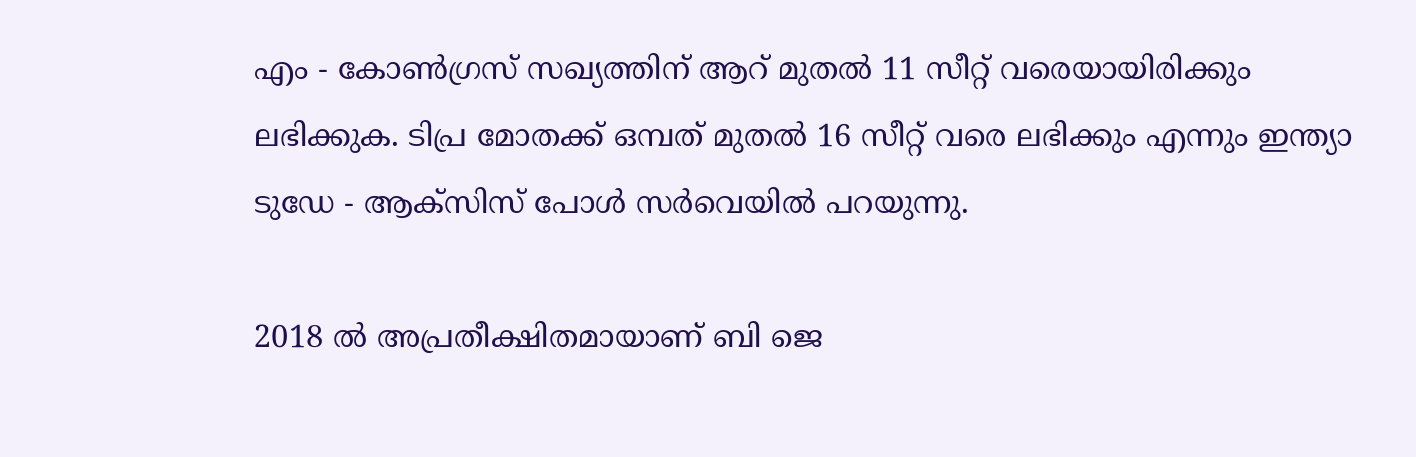എം - കോണ്‍ഗ്രസ് സഖ്യത്തിന് ആറ് മുതല്‍ 11 സീറ്റ് വരെയായിരിക്കും ലഭിക്കുക. ടിപ്ര മോതക്ക് ഒമ്പത് മുതല്‍ 16 സീറ്റ് വരെ ലഭിക്കും എന്നും ഇന്ത്യാ ടുഡേ - ആക്‌സിസ് പോള്‍ സര്‍വെയില്‍ പറയുന്നു.

2018 ല്‍ അപ്രതീക്ഷിതമായാണ് ബി ജെ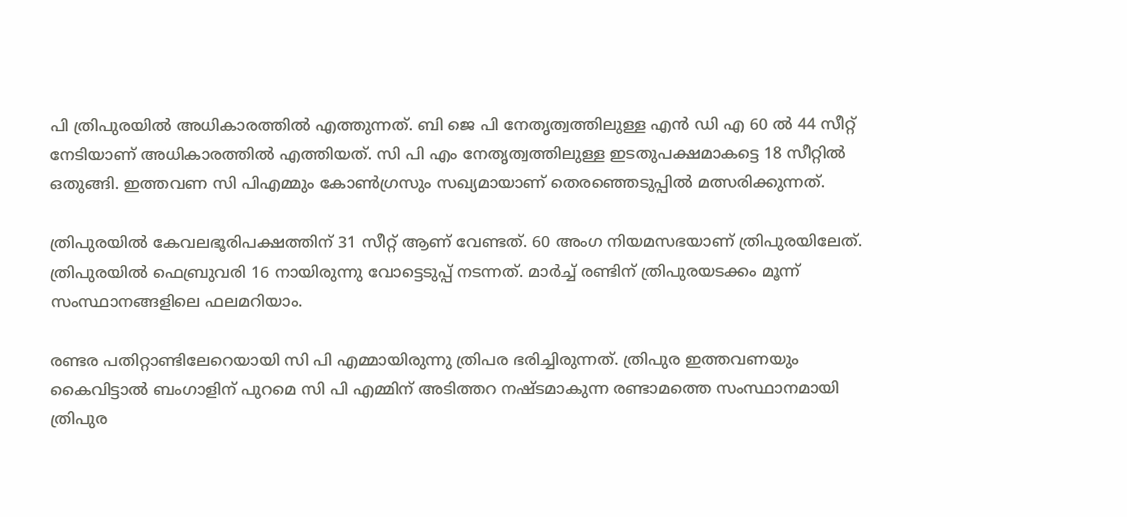പി ത്രിപുരയില്‍ അധികാരത്തില്‍ എത്തുന്നത്. ബി ജെ പി നേതൃത്വത്തിലുള്ള എന്‍ ഡി എ 60 ല്‍ 44 സീറ്റ് നേടിയാണ് അധികാരത്തില്‍ എത്തിയത്. സി പി എം നേതൃത്വത്തിലുള്ള ഇടതുപക്ഷമാകട്ടെ 18 സീറ്റില്‍ ഒതുങ്ങി. ഇത്തവണ സി പിഎമ്മും കോണ്‍ഗ്രസും സഖ്യമായാണ് തെരഞ്ഞെടുപ്പില്‍ മത്സരിക്കുന്നത്.

ത്രിപുരയില്‍ കേവലഭൂരിപക്ഷത്തിന് 31 സീറ്റ് ആണ് വേണ്ടത്. 60 അംഗ നിയമസഭയാണ് ത്രിപുരയിലേത്. ത്രിപുരയില്‍ ഫെബ്രുവരി 16 നായിരുന്നു വോട്ടെടുപ്പ് നടന്നത്. മാര്‍ച്ച് രണ്ടിന് ത്രിപുരയടക്കം മൂന്ന് സംസ്ഥാനങ്ങളിലെ ഫലമറിയാം.

രണ്ടര പതിറ്റാണ്ടിലേറെയായി സി പി എമ്മായിരുന്നു ത്രിപര ഭരിച്ചിരുന്നത്. ത്രിപുര ഇത്തവണയും കൈവിട്ടാല്‍ ബംഗാളിന് പുറമെ സി പി എമ്മിന് അടിത്തറ നഷ്ടമാകുന്ന രണ്ടാമത്തെ സംസ്ഥാനമായി ത്രിപുര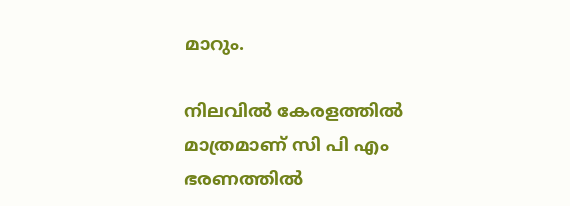മാറും.

നിലവില്‍ കേരളത്തില്‍ മാത്രമാണ് സി പി എം ഭരണത്തില്‍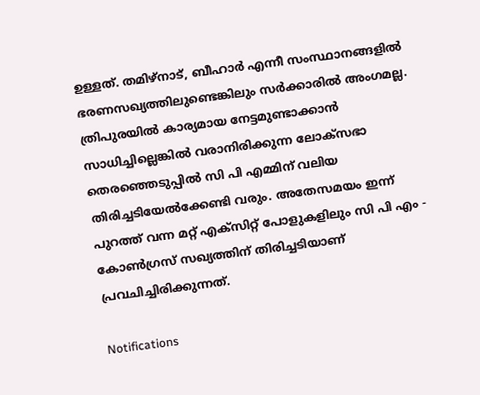ഉള്ളത്. തമിഴ്‌നാട്, ബീഹാര്‍ എന്നീ സംസ്ഥാനങ്ങളില്‍ ഭരണസഖ്യത്തിലുണ്ടെങ്കിലും സര്‍ക്കാരില്‍ അംഗമല്ല. ത്രിപുരയില്‍ കാര്യമായ നേട്ടമുണ്ടാക്കാന്‍ സാധിച്ചില്ലെങ്കില്‍ വരാനിരിക്കുന്ന ലോക്‌സഭാ തെരഞ്ഞെടുപ്പില്‍ സി പി എമ്മിന് വലിയ തിരിച്ചടിയേല്‍ക്കേണ്ടി വരും. അതേസമയം ഇന്ന് പുറത്ത് വന്ന മറ്റ് എക്‌സിറ്റ് പോളുകളിലും സി പി എം - കോണ്‍ഗ്രസ് സഖ്യത്തിന് തിരിച്ചടിയാണ് പ്രവചിച്ചിരിക്കുന്നത്.

Notifications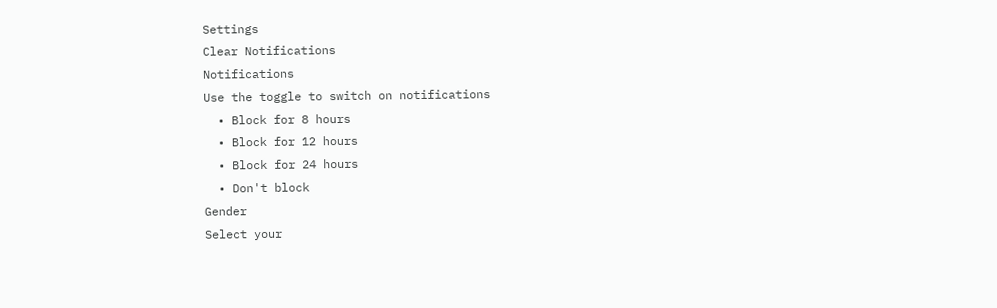Settings
Clear Notifications
Notifications
Use the toggle to switch on notifications
  • Block for 8 hours
  • Block for 12 hours
  • Block for 24 hours
  • Don't block
Gender
Select your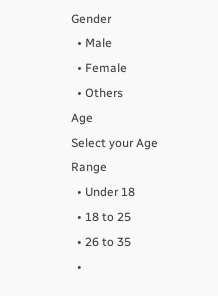Gender
  • Male
  • Female
  • Others
Age
Select your Age Range
  • Under 18
  • 18 to 25
  • 26 to 35
  •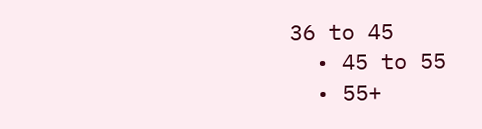36 to 45
  • 45 to 55
  • 55+